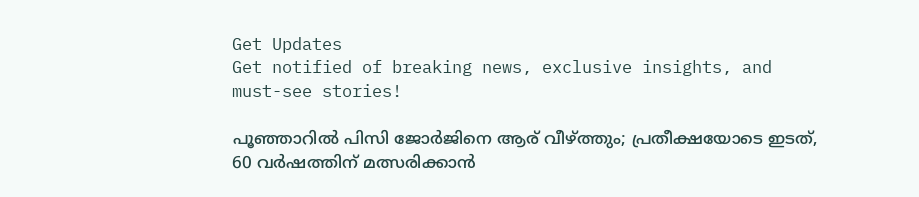Get Updates
Get notified of breaking news, exclusive insights, and must-see stories!

പൂഞ്ഞാറില്‍ പിസി ജോര്‍ജിനെ ആര് വീഴ്ത്തും; പ്രതീക്ഷയോടെ ഇടത്, 60 വര്‍ഷത്തിന് മത്സരിക്കാന്‍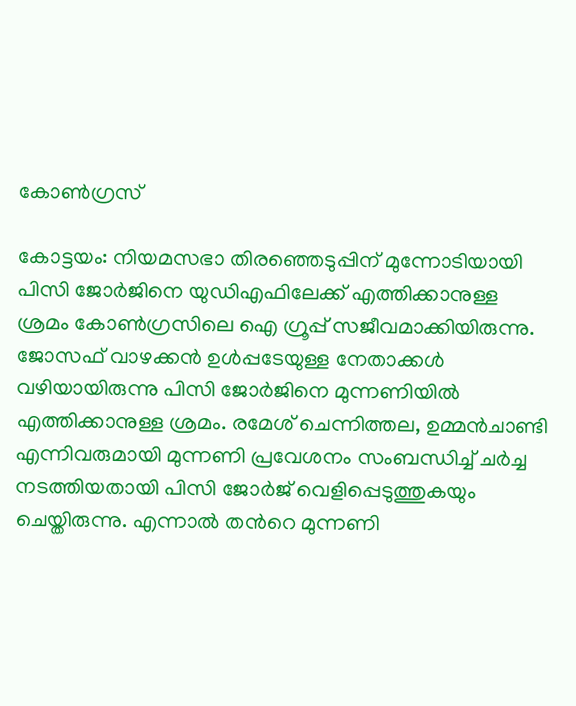കോണ്‍ഗ്രസ്

കോട്ടയം: നിയമസഭാ തിരഞ്ഞെടുപ്പിന് മുന്നോടിയായി പിസി ജോര്‍ജിനെ യുഡിഎഫിലേക്ക് എത്തിക്കാനുള്ള ശ്രമം കോണ്‍ഗ്രസിലെ ഐ ഗ്രൂപ്പ് സജീവമാക്കിയിരുന്നു. ജോസഫ് വാഴക്കന്‍ ഉള്‍പ്പടേയുള്ള നേതാക്കള്‍ വഴിയായിരുന്നു പിസി ജോര്‍ജിനെ മുന്നണിയില്‍ എത്തിക്കാനുള്ള ശ്രമം. രമേശ് ചെന്നിത്തല, ഉമ്മന്‍ചാണ്ടി എന്നിവരുമായി മുന്നണി പ്രവേശനം സംബന്ധിച്ച് ചര്‍ച്ച നടത്തിയതായി പിസി ജോര്‍ജ് വെളിപ്പെടുത്തുകയും ചെയ്തിരുന്നു. എന്നാല്‍ തന്‍റെ മുന്നണി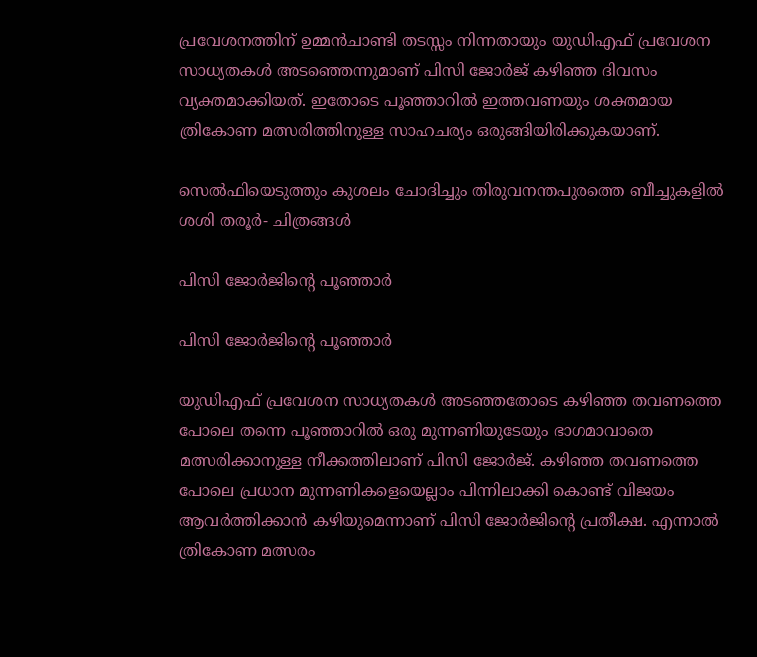പ്രവേശനത്തിന് ഉമ്മന്‍ചാണ്ടി തടസ്സം നിന്നതായും യുഡിഎഫ് പ്രവേശന സാധ്യതകള്‍ അടഞ്ഞെന്നുമാണ് പിസി ജോര്‍ജ് കഴിഞ്ഞ ദിവസം വ്യക്തമാക്കിയത്. ഇതോടെ പൂഞ്ഞാറില്‍ ഇത്തവണയും ശക്തമായ ത്രികോണ മത്സരിത്തിനുള്ള സാഹചര്യം ഒരുങ്ങിയിരിക്കുകയാണ്.

സെൽഫിയെടുത്തും കുശലം ചോദിച്ചും തിരുവനന്തപുരത്തെ ബീച്ചുകളിൽ ശശി തരൂർ- ചിത്രങ്ങൾ

പിസി ജോര്‍ജിന്‍റെ പൂഞ്ഞാര്‍

പിസി ജോര്‍ജിന്‍റെ പൂഞ്ഞാര്‍

യുഡിഎഫ് പ്രവേശന സാധ്യതകള്‍ അടഞ്ഞതോടെ കഴിഞ്ഞ തവണത്തെ പോലെ തന്നെ പൂഞ്ഞാറില്‍ ഒരു മുന്നണിയുടേയും ഭാഗമാവാതെ മത്സരിക്കാനുള്ള നീക്കത്തിലാണ് പിസി ജോര്‍ജ്. കഴിഞ്ഞ തവണത്തെ പോലെ പ്രധാന മുന്നണികളെയെല്ലാം പിന്നിലാക്കി കൊണ്ട് വിജയം ആവര്‍ത്തിക്കാന്‍ കഴിയുമെന്നാണ് പിസി ജോര്‍ജിന്‍റെ പ്രതീക്ഷ. എന്നാല്‍ ത്രികോണ മത്സരം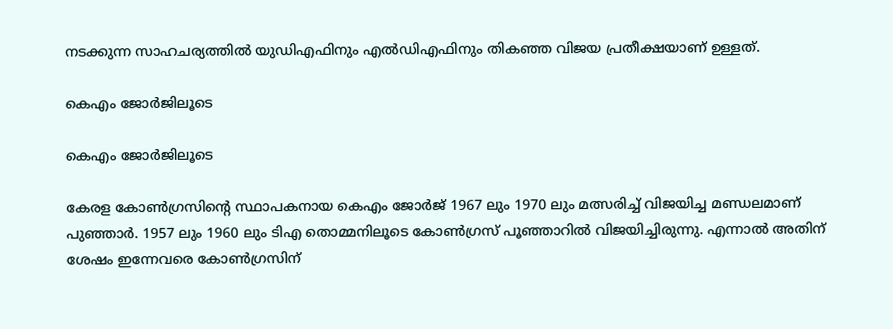നടക്കുന്ന സാഹചര്യത്തില്‍ യുഡിഎഫിനും എല്‍ഡിഎഫിനും തികഞ്ഞ വിജയ പ്രതീക്ഷയാണ് ഉള്ളത്.

കെഎം ജോര്‍ജിലൂടെ

കെഎം ജോര്‍ജിലൂടെ

കേരള കോണ്‍ഗ്രസിന്‍റെ സ്ഥാപകനായ കെഎം ജോര്‍ജ് 1967 ലും 1970 ലും മത്സരിച്ച് വിജയിച്ച മണ്ഡലമാണ് പുഞ്ഞാര്‍. 1957 ലും 1960 ലും ടിഎ തൊമ്മനിലൂടെ കോണ്‍ഗ്രസ് പൂഞ്ഞാറില്‍ വിജയിച്ചിരുന്നു. എന്നാല്‍ അതിന് ശേഷം ഇന്നേവരെ കോണ്‍ഗ്രസിന്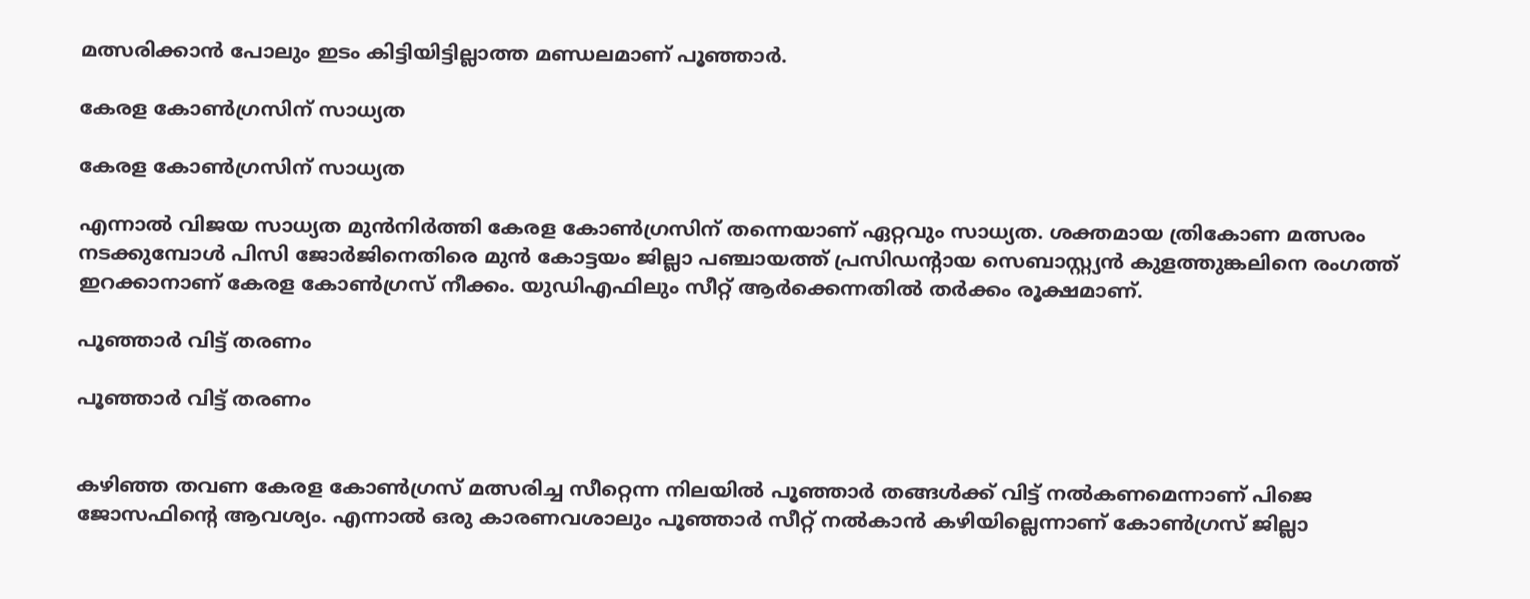മത്സരിക്കാന്‍ പോലും ഇടം കിട്ടിയിട്ടില്ലാത്ത മണ്ഡലമാണ് പൂഞ്ഞാര്‍.

കേരള കോണ്‍ഗ്രസിന് സാധ്യത

കേരള കോണ്‍ഗ്രസിന് സാധ്യത

എന്നാല്‍ വിജയ സാധ്യത മുന്‍നിര്‍ത്തി കേരള കോണ്‍ഗ്രസിന് തന്നെയാണ് ഏറ്റവും സാധ്യത. ശക്തമായ ത്രികോണ മത്സരം നടക്കുമ്പോള്‍ പിസി ജോര്‍ജിനെതിരെ മുന്‍ കോട്ടയം ജില്ലാ പഞ്ചായത്ത് പ്രസിഡന്‍റായ സെബാസ്റ്റ്യന്‍ കുളത്തുങ്കലിനെ രംഗത്ത് ഇറക്കാനാണ് കേരള കോണ്‍ഗ്രസ് നീക്കം. യുഡിഎഫിലും സീറ്റ് ആര്‍ക്കെന്നതില്‍ തര്‍ക്കം രൂക്ഷമാണ്.

പൂഞ്ഞാര്‍ വിട്ട് തരണം

പൂഞ്ഞാര്‍ വിട്ട് തരണം


കഴിഞ്ഞ തവണ കേരള കോണ്‍ഗ്രസ് മത്സരിച്ച സീറ്റെന്ന നിലയില്‍ പൂഞ്ഞാര്‍ തങ്ങള്‍ക്ക് വിട്ട് നല്‍കണമെന്നാണ് പിജെ ജോസഫിന്‍റെ ആവശ്യം. എന്നാല്‍ ഒരു കാരണവശാലും പൂഞ്ഞാര്‍ സീറ്റ് നല്‍കാന്‍ കഴിയില്ലെന്നാണ് കോണ്‍ഗ്രസ് ജില്ലാ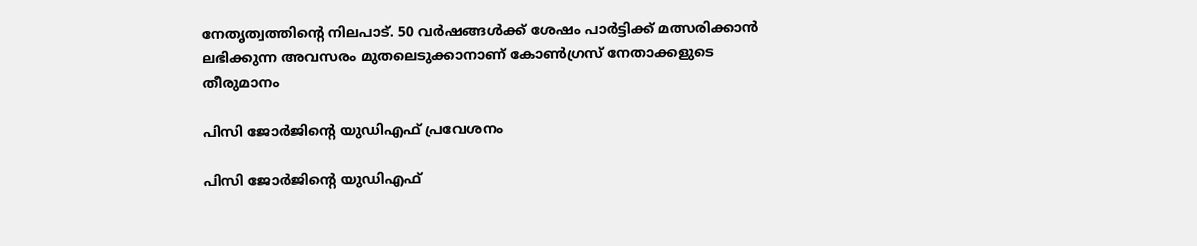നേതൃത്വത്തിന്‍റെ നിലപാട്. 50 വര്‍ഷങ്ങള്‍ക്ക് ശേഷം പാര്‍ട്ടിക്ക് മത്സരിക്കാന്‍ ലഭിക്കുന്ന അവസരം മുതലെടുക്കാന‍ാണ് കോണ്‍ഗ്രസ് നേതാക്കളുടെ തീരുമാനം

പിസി ജോര്‍ജിന്‍റെ യുഡിഎഫ് പ്രവേശനം

പിസി ജോര്‍ജിന്‍റെ യുഡിഎഫ്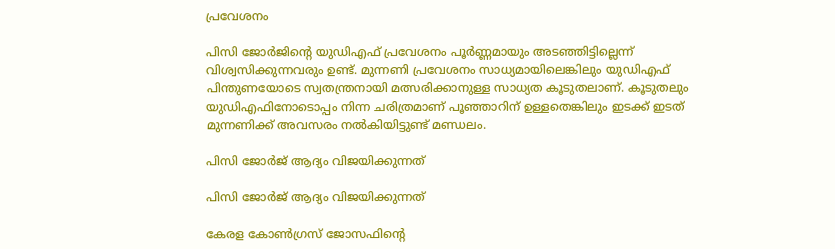പ്രവേശനം

പിസി ജോര്‍ജിന്‍റെ യുഡിഎഫ് പ്രവേശനം പൂര്‍ണ്ണമായും അടഞ്ഞിട്ടില്ലെന്ന് വിശ്വസിക്കുന്നവരും ഉണ്ട്. മുന്നണി പ്രവേശനം സാധ്യമായിലെങ്കിലും യുഡിഎഫ് പിന്തുണയോടെ സ്വതന്ത്രനായി മത്സരിക്കാനുള്ള സാധ്യത കൂടുതലാണ്. കൂടുതലും യുഡിഎഫിനോടൊപ്പം നിന്ന ചരിത്രമാണ് പൂഞ്ഞാറിന് ഉള്ളതെങ്കിലും ഇടക്ക് ഇടത് മുന്നണിക്ക് അവസരം നല്‍കിയിട്ടുണ്ട് മണ്ഡലം.

പിസി ജോര്‍ജ് ആദ്യം വിജയിക്കുന്നത്

പിസി ജോര്‍ജ് ആദ്യം വിജയിക്കുന്നത്

കേരള കോണ്‍ഗ്രസ് ജോസഫിന്‍റെ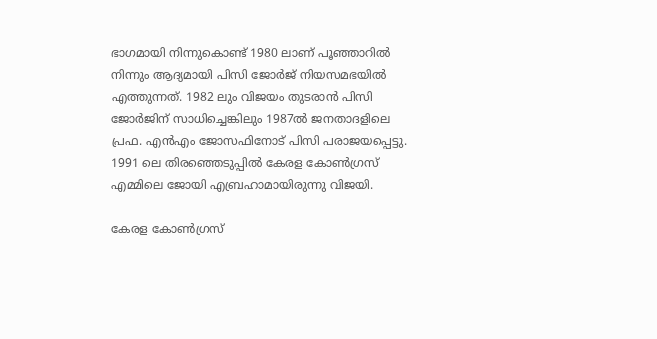ഭാഗമായി നിന്നുകൊണ്ട് 1980 ലാണ് പൂഞ്ഞാറില്‍ നിന്നും ആദ്യമായി പിസി ജോര്‍ജ് നിയസമഭയില്‍ എത്തുന്നത്. 1982 ലും വിജയം തുടരാന്‍ പിസി ജോര്‍ജിന് സാധിച്ചെങ്കിലും 1987ല്‍ ജനതാദളിലെ പ്രഫ. എന്‍എം ജോസഫിനോട് പിസി പരാജയപ്പെട്ടു. 1991 ലെ തിരഞ്ഞെടുപ്പില്‍ കേരള കോണ്‍ഗ്രസ് എമ്മിലെ ജോയി എബ്രഹാമായിരുന്നു വിജയി.

കേരള കോണ്‍ഗ്രസ്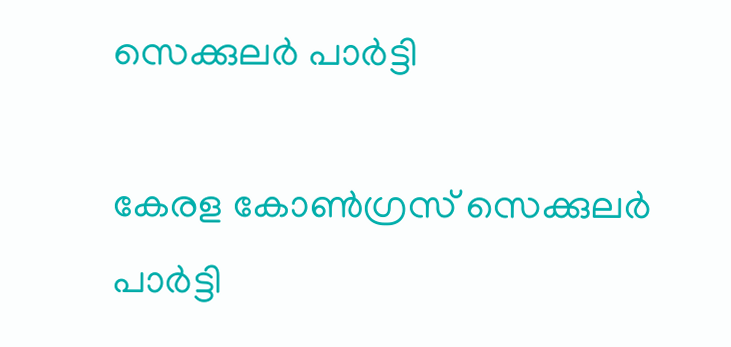സെക്കുലര്‍ പാര്‍ട്ടി

കേരള കോണ്‍ഗ്രസ് സെക്കുലര്‍ പാര്‍ട്ടി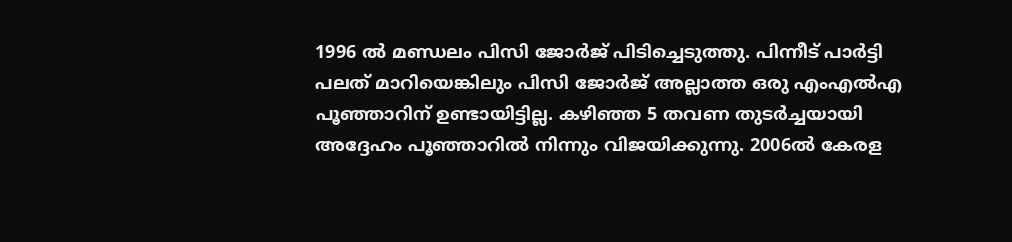1996 ല്‍ മണ്ഡ‍ലം പിസി ജോര്‍ജ് പിടിച്ചെടുത്തു. പിന്നീട് പാര്‍ട്ടി പലത് മാറിയെങ്കിലും പിസി ജോര്‍ജ് അല്ലാത്ത ഒരു എംഎല്‍എ പൂഞ്ഞാറിന് ഉണ്ടായിട്ടില്ല. കഴിഞ്ഞ 5 തവണ തുടര്‍ച്ചയായി അദ്ദേഹം പൂഞ്ഞാറില്‍ നിന്നും വിജയിക്കുന്നു. 2006ല്‍ കേരള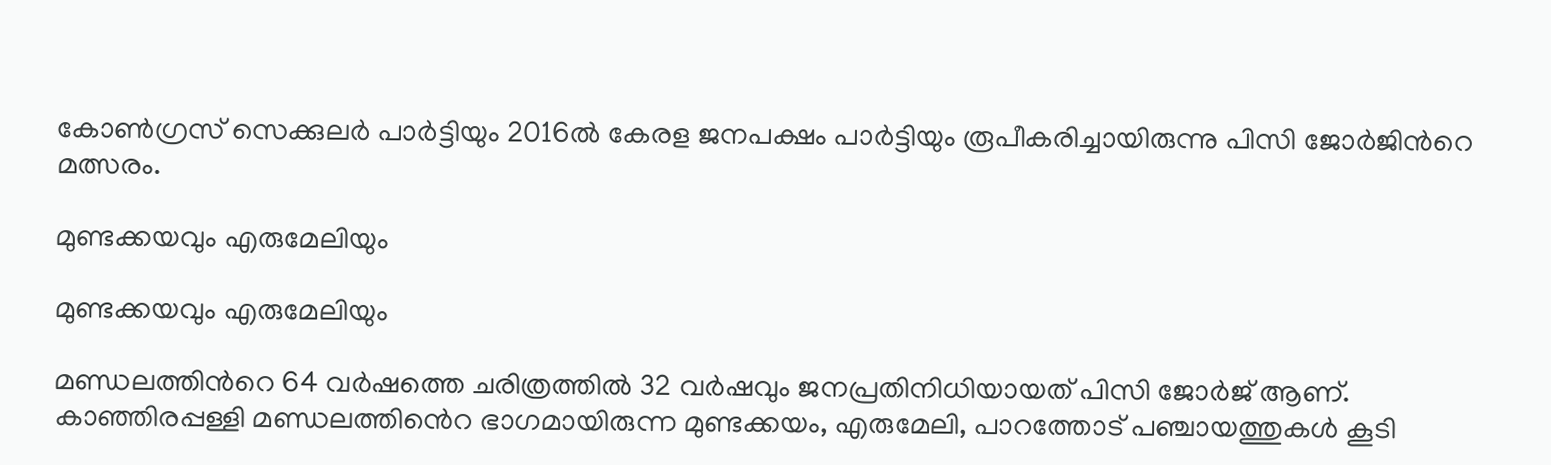കോണ്‍ഗ്രസ് സെക്കുലര്‍ പാര്‍ട്ടിയും 2016ല്‍ കേരള ജനപക്ഷം പാര്‍ട്ടിയും രൂപീകരിച്ചായിരുന്നു പിസി ജോര്‍ജിന്‍റെ മത്സരം.

മുണ്ടക്കയവും എരുമേലിയും

മുണ്ടക്കയവും എരുമേലിയും

മണ്ഡലത്തിന്‍റെ 64 വര്‍ഷത്തെ ചരിത്രത്തില്‍ 32 വര്‍ഷവും ജനപ്രതിനിധിയായത് പിസി ജോര്‍ജ് ആണ്. കാഞ്ഞിരപ്പള്ളി മണ്ഡലത്തിൻെറ ഭാഗമായിരുന്ന മുണ്ടക്കയം, എരുമേലി, പാറത്തോട് പഞ്ചായത്തുകള്‍ കൂടി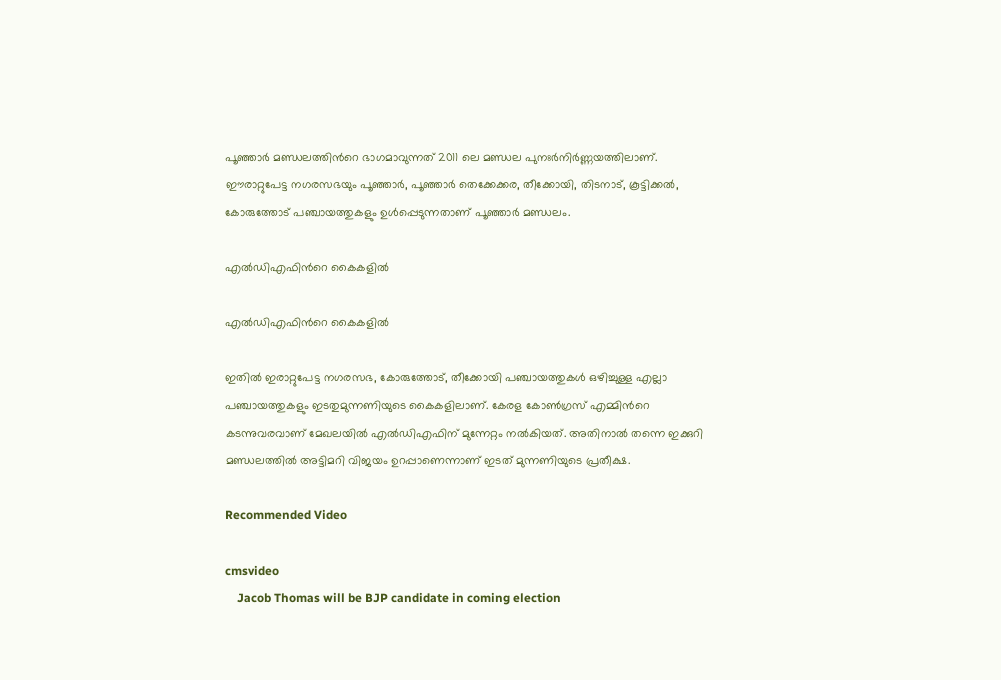പൂഞ്ഞാര്‍ മണ്ഡലത്തിന്‍റെ ഭാഗമാവുന്നത് 2011 ലെ മണ്ഡല പുനഃര്‍നിര്‍ണ്ണയത്തിലാണ്. ഈരാറ്റുപേട്ട നഗരസഭയും പൂഞ്ഞാര്‍, പൂഞ്ഞാര്‍ തെക്കേക്കര, തീക്കോയി, തിടനാട്, കൂട്ടിക്കല്‍, കോരുത്തോട് പഞ്ചായത്തുകളും ഉള്‍പ്പെടുന്നതാണ് പൂഞ്ഞാര്‍ മണ്ഡലം.

എല്‍ഡിഎഫിന്‍റെ കൈകളില്‍

എല്‍ഡിഎഫിന്‍റെ കൈകളില്‍

ഇതില്‍ ഇരാറ്റുപേട്ട നഗരസഭ, കോരുത്തോട്, തീക്കോയി പഞ്ചായത്തുകള്‍ ഒഴിച്ചുള്ള എല്ലാ പഞ്ചായത്തുകളും ഇടതുമുന്നണിയുടെ കൈകളിലാണ്. കേരള കോണ്‍ഗ്രസ് എമ്മിന്‍റെ കടന്നുവരവാണ് മേഖലയില്‍ എല്‍ഡിഎഫിന് മുന്നേറ്റം നല്‍കിയത്. അതിനാല്‍ തന്നെ ഇക്കുറി മണ്ഡലത്തില്‍ അട്ടിമറി വിജയം ഉറപ്പാണെന്നാണ് ഇടത് മുന്നണിയുടെ പ്രതീക്ഷ.

Recommended Video

cmsvideo
    Jacob Thomas will be BJP candidate in coming election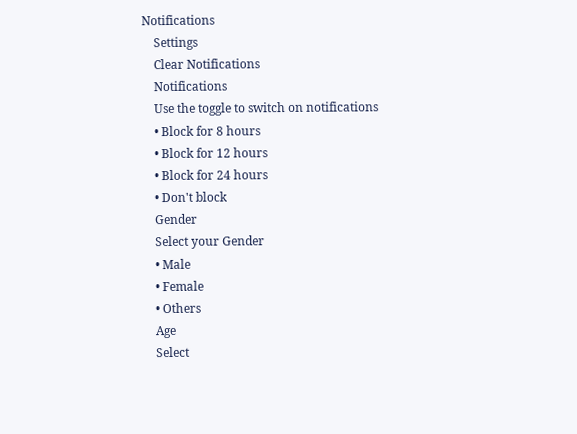Notifications
    Settings
    Clear Notifications
    Notifications
    Use the toggle to switch on notifications
    • Block for 8 hours
    • Block for 12 hours
    • Block for 24 hours
    • Don't block
    Gender
    Select your Gender
    • Male
    • Female
    • Others
    Age
    Select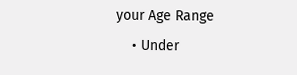your Age Range
    • Under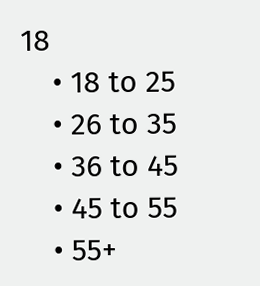18
    • 18 to 25
    • 26 to 35
    • 36 to 45
    • 45 to 55
    • 55+